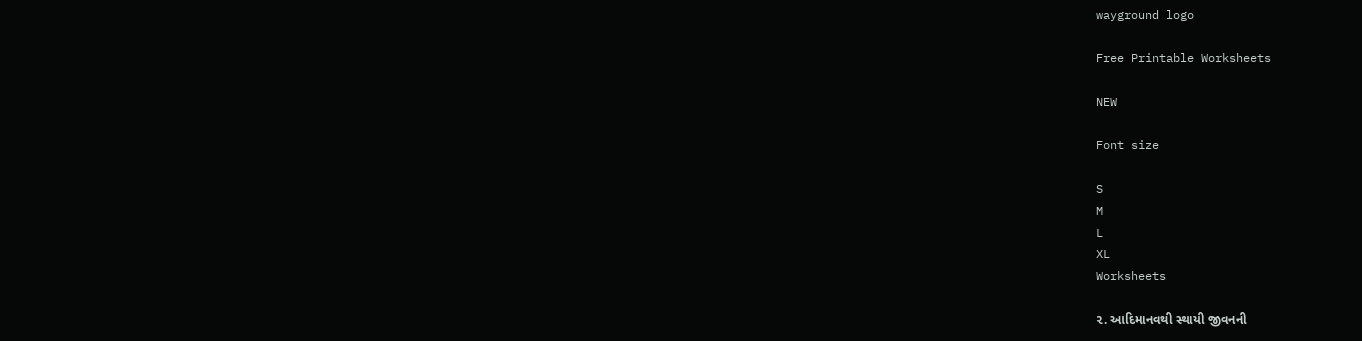wayground logo

Free Printable Worksheets

NEW

Font size

S
M
L
XL
Worksheets

૨. આદિમાનવથી સ્થાયી જીવનની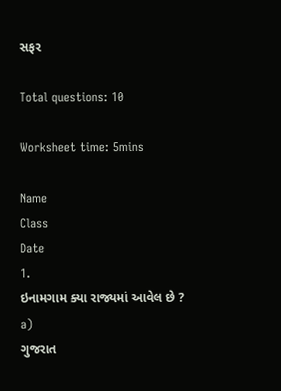સફર

Total questions: 10

Worksheet time: 5mins

Name
Class
Date
1.
ઇનામગામ ક્યા રાજ્યમાં આવેલ છે ?
a)
ગુજરાત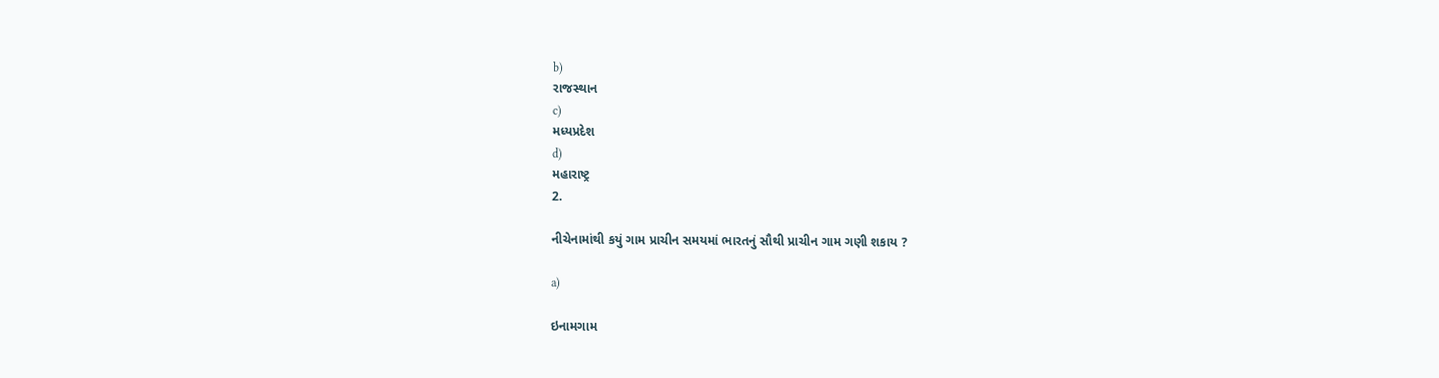b)
રાજસ્થાન
c)
મધ્યપ્રદેશ
d)
મહારાષ્ટ્ર
2.

નીચેનામાંથી કયું ગામ પ્રાચીન સમયમાં ભારતનું સૌથી પ્રાચીન ગામ ગણી શકાય ?

a)

ઇનામગામ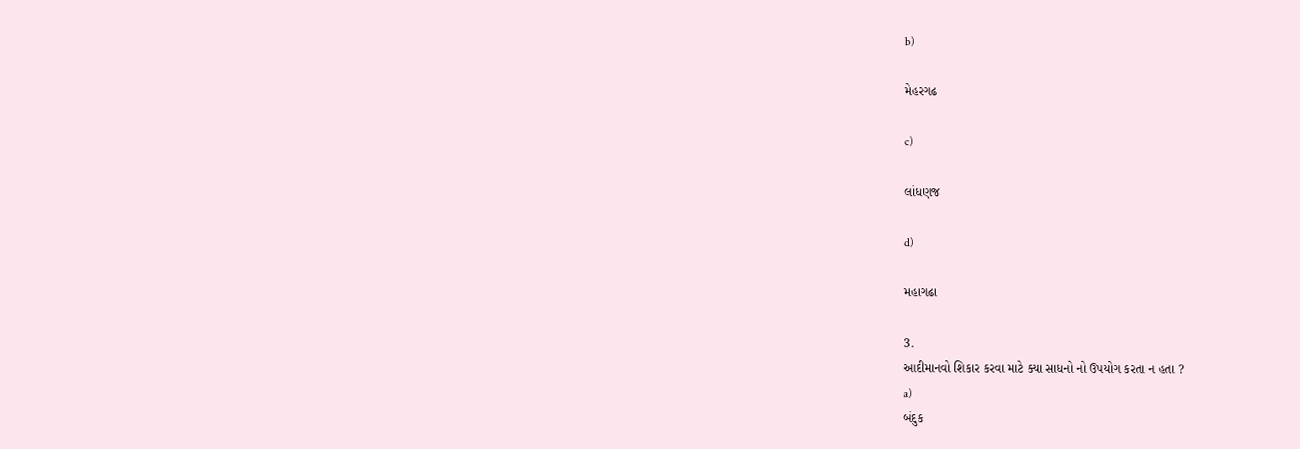b)

મેહરગઢ

c)

લાંધણજ

d)

મહાગઢા

3.
આદીમાનવો શિકાર કરવા માટે ક્યા સાધનો નો ઉપયોગ કરતા ન હતા ?
a)
બંદુક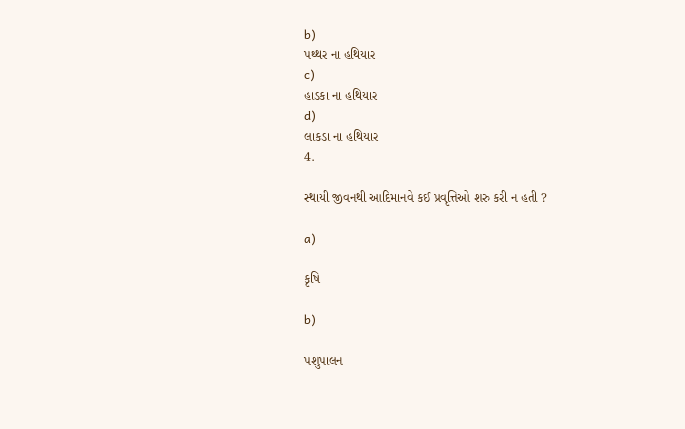b)
પથ્થર ના હથિયાર
c)
હાડકા ના હથિયાર
d)
લાકડા ના હથિયાર
4.

સ્થાયી જીવનથી આદિમાનવે કઈ પ્રવૃત્તિઓ શરુ કરી ન હતી ?

a)

કૃષિ

b)

પશુપાલન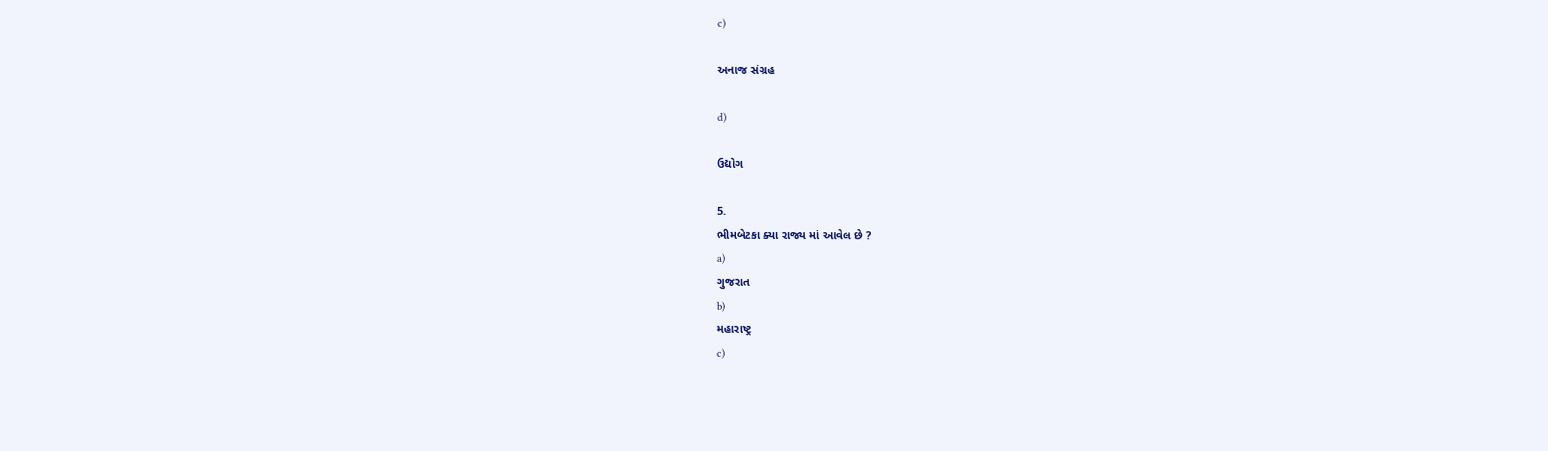c)

અનાજ સંગ્રહ

d)

ઉદ્યોગ

5.
ભીમબેટકા ક્યા રાજ્ય માં આવેલ છે ?
a)
ગુજરાત
b)
મહારાષ્ટ્ર
c)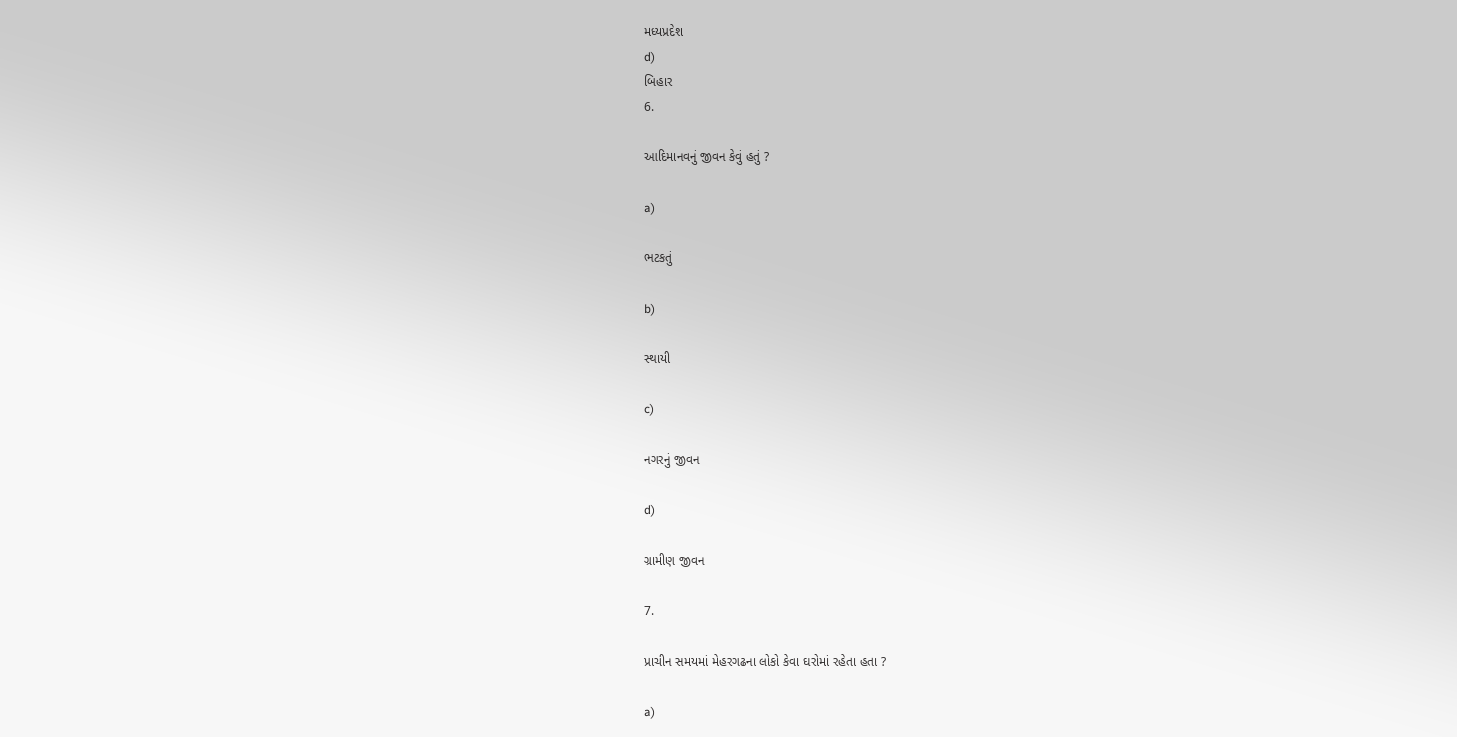મધ્યપ્રદેશ
d)
બિહાર
6.

આદિમાનવનું જીવન કેવું હતું ?

a)

ભટકતું

b)

સ્થાયી

c)

નગરનું જીવન

d)

ગ્રામીણ જીવન

7.

પ્રાચીન સમયમાં મેહરગઢના લોકો કેવા ઘરોમાં રહેતા હતા ?

a)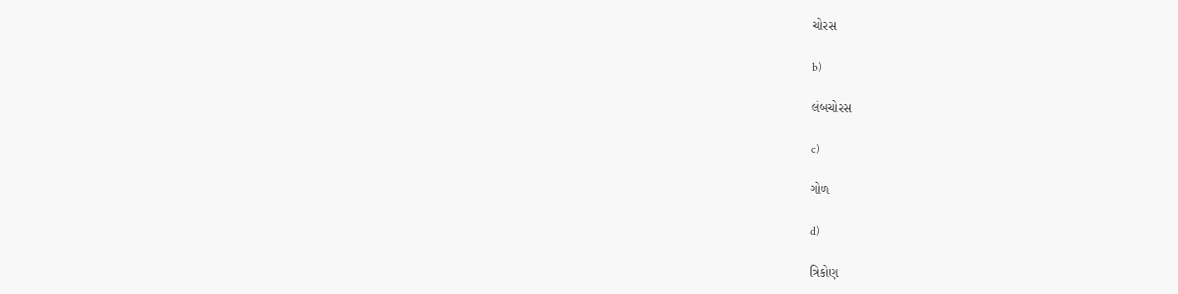ચોરસ

b)

લંબચોરસ

c)

ગોળ

d)

ત્રિકોણ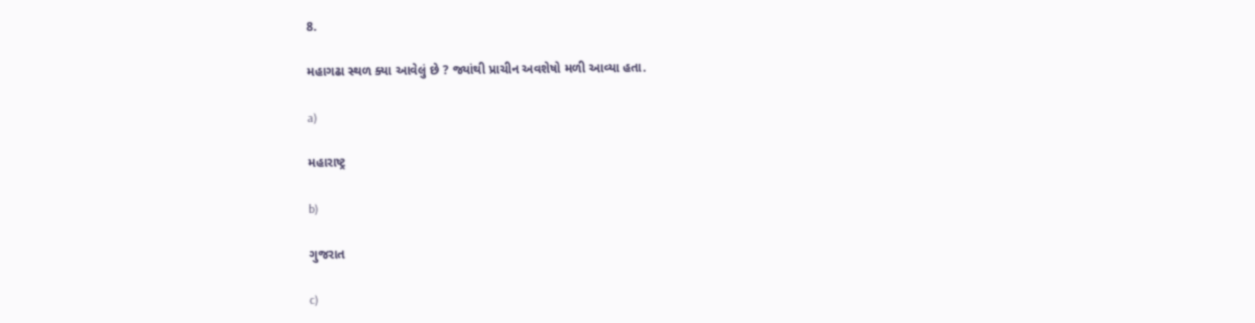8.

મહાગઢા સ્થળ ક્યા આવેલું છે ? જ્યાંથી પ્રાચીન અવશેષો મળી આવ્યા હતા.

a)

મહારાષ્ટ્ર

b)

ગુજરાત

c)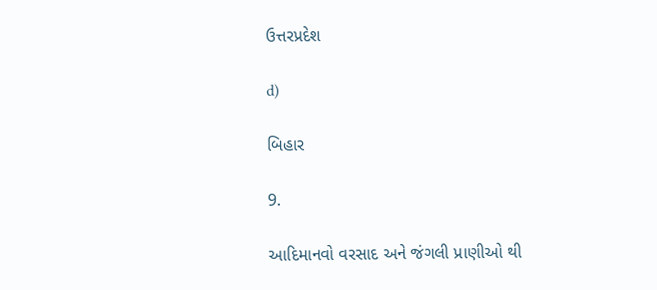ઉત્તરપ્રદેશ

d)

બિહાર

9.

આદિમાનવો વરસાદ અને જંગલી પ્રાણીઓ થી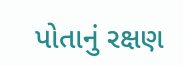પોતાનું રક્ષણ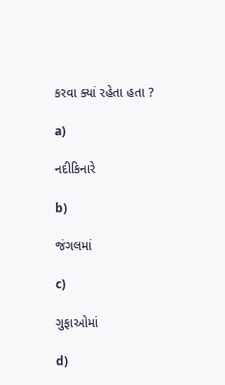કરવા ક્યાં રહેતા હતા ?

a)

નદીકિનારે

b)

જંગલમાં

c)

ગુફાઓમાં

d)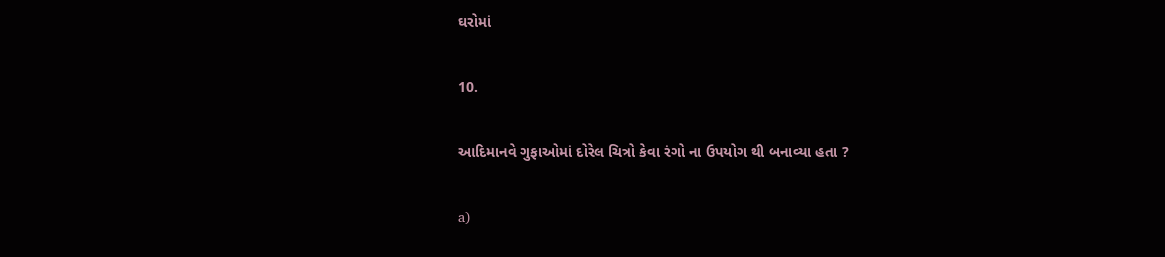ઘરોમાં

10.

આદિમાનવે ગુફાઓમાં દોરેલ ચિત્રો કેવા રંગો ના ઉપયોગ થી બનાવ્યા હતા ?

a)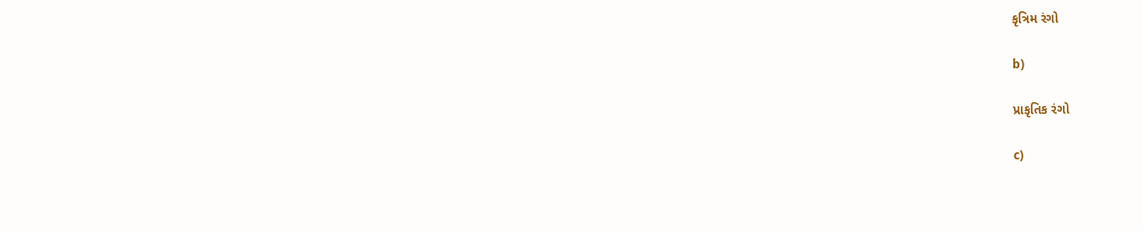કૃત્રિમ રંગો

b)

પ્રાકૃતિક રંગો

c)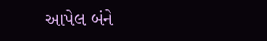આપેલ બંને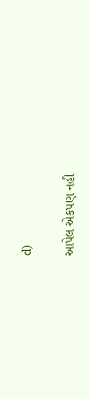d)

આપેલ એકપણ નહી